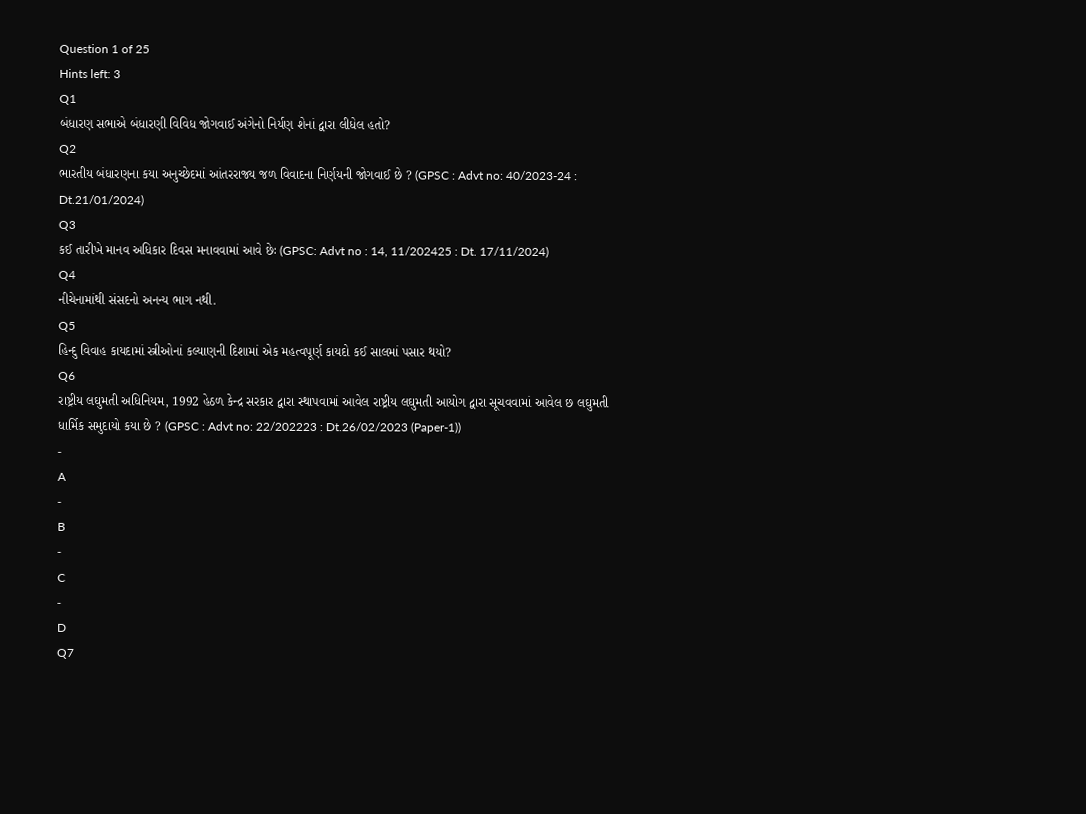Question 1 of 25
Hints left: 3
Q1
બંધારણ સભાએ બંધારણી વિવિધ જોગવાઈ અંગેનો નિર્યણ શેનાં દ્વારા લીધેલ હતો?
Q2
ભારતીય બંધારણના કયા અનુચ્છેદમાં આંતરરાજ્ય જળ વિવાદના નિર્ણયની જોગવાઈ છે ? (GPSC : Advt no: 40/2023-24 : Dt.21/01/2024)
Q3
કઈ તારીખે માનવ અધિકાર દિવસ મનાવવામાં આવે છેઃ (GPSC: Advt no : 14, 11/202425 : Dt. 17/11/2024)
Q4
નીચેનામાંથી સંસદનો અનન્ય ભાગ નથી.
Q5
હિન્દુ વિવાહ કાયદામાં સ્ત્રીઓનાં કલ્યાણની દિશામાં એક મહત્વપૂર્ણ કાયદો કઈ સાલમાં પસાર થયો?
Q6
રાષ્ટ્રીય લઘુમતી અધિનિયમ, 1992 હેઠળ કેન્દ્ર સરકાર દ્વારા સ્થાપવામાં આવેલ રાષ્ટ્રીય લઘુમતી આયોગ દ્વારા સૂચવવામાં આવેલ છ લઘુમતી ધાર્મિક સમુદાયો કયા છે ? (GPSC : Advt no: 22/202223 : Dt.26/02/2023 (Paper-1))
-
A
-
B
-
C
-
D
Q7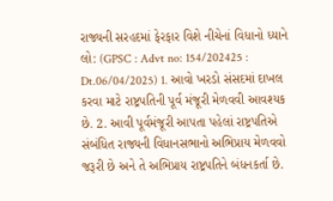રાજ્યની સરહદમાં ફેરફાર વિશે નીચેનાં વિધાનો ધ્યાને લો: (GPSC : Advt no: 154/202425 : Dt.06/04/2025) 1. આવો ખરડો સંસદમાં દાખલ કરવા માટે રાષ્ટ્રપતિની પૂર્વ મંજૂરી મેળવવી આવશ્યક છે. 2. આવી પૂર્વમંજૂરી આપતા પહેલાં રાષ્ટ્રપતિએ સંબંધિત રાજ્યની વિધાનસભાનો અભિપ્રાય મેળવવો જરૂરી છે અને તે અભિપ્રાય રાષ્ટ્રપતિને બંધનકર્તા છે.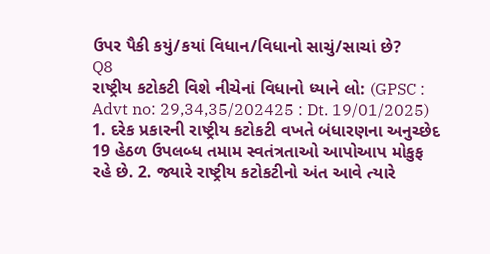ઉપર પૈકી કયું/કયાં વિધાન/વિધાનો સાચું/સાચાં છે?
Q8
રાષ્ટ્રીય કટોકટી વિશે નીચેનાં વિધાનો ધ્યાને લો: (GPSC : Advt no: 29,34,35/202425 : Dt. 19/01/2025) 1. દરેક પ્રકારની રાષ્ટ્રીય કટોકટી વખતે બંધારણના અનુચ્છેદ 19 હેઠળ ઉપલબ્ધ તમામ સ્વતંત્રતાઓ આપોઆપ મોકુફ રહે છે. 2. જ્યારે રાષ્ટ્રીય કટોકટીનો અંત આવે ત્યારે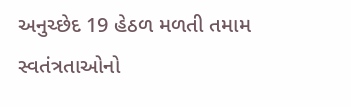અનુચ્છેદ 19 હેઠળ મળતી તમામ સ્વતંત્રતાઓનો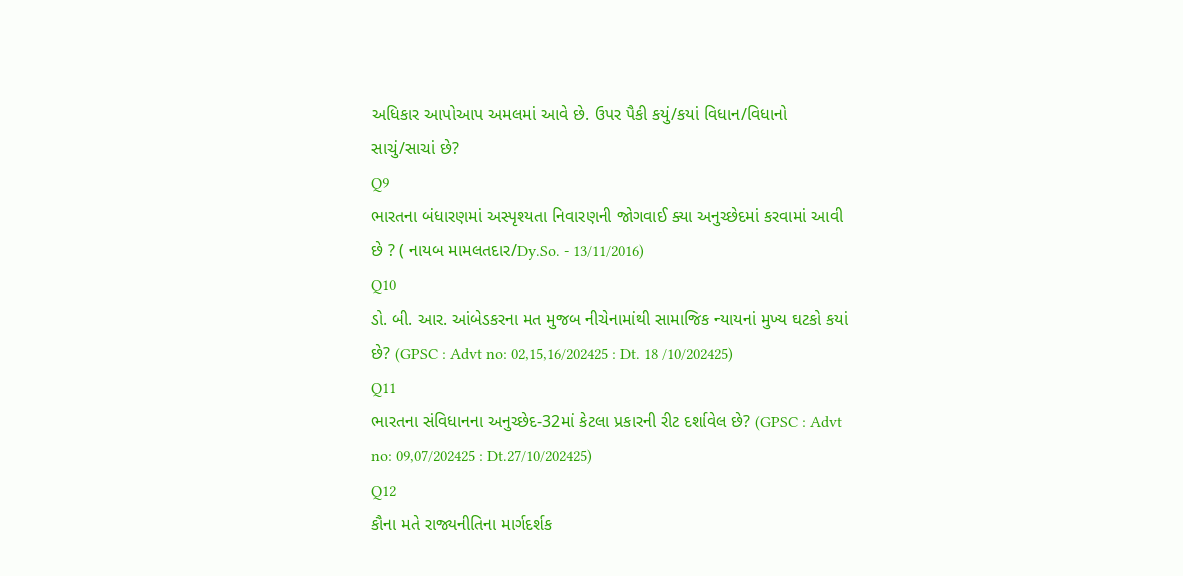અધિકાર આપોઆપ અમલમાં આવે છે. ઉપર પૈકી કયું/કયાં વિધાન/વિધાનો સાચું/સાચાં છે?
Q9
ભારતના બંધારણમાં અસ્પૃશ્યતા નિવારણની જોગવાઈ ક્યા અનુચ્છેદમાં કરવામાં આવી છે ? ( નાયબ મામલતદાર/Dy.So. - 13/11/2016)
Q10
ડો. બી. આર. આંબેડકરના મત મુજબ નીચેનામાંથી સામાજિક ન્યાયનાં મુખ્ય ઘટકો કયાં છે? (GPSC : Advt no: 02,15,16/202425 : Dt. 18 /10/202425)
Q11
ભારતના સંવિધાનના અનુચ્છેદ-32માં કેટલા પ્રકારની રીટ દર્શાવેલ છે? (GPSC : Advt no: 09,07/202425 : Dt.27/10/202425)
Q12
કૌના મતે રાજ્યનીતિના માર્ગદર્શક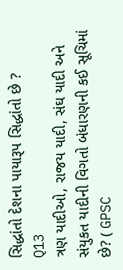સિદ્ધાંતો દેશના પાયારૂપ સિદ્ધાંતો છે ?
Q13
ત્રણ યાદીઓ, રાજય યાદી, સંઘ યાદી અને સંયુકત યાદીની વિગતો બંધારણની કઈ સૂચિમાં છે? ( GPSC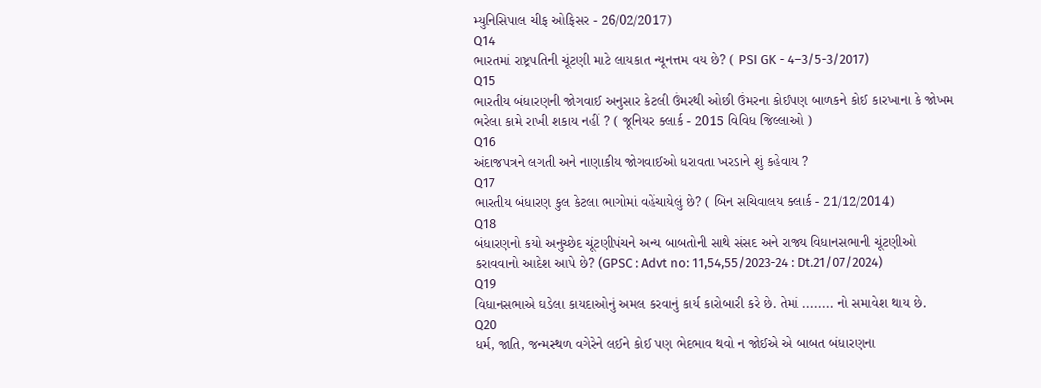મ્યુનિસિપાલ ચીફ ઓફિસર - 26/02/2017)
Q14
ભારતમાં રાષ્ટ્રપતિની ચૂંટણી માટે લાયકાત ન્યૂનત્તમ વય છે? ( PSI GK - 4–3/5-3/2017)
Q15
ભારતીય બંધારણની જોગવાઈ અનુસાર કેટલી ઉંમરથી ઓછી ઉંમરના કોઈપણ બાળકને કોઈ કારખાના કે જોખમ ભરેલા કામે રાખી શકાય નહીં ? ( જૂનિયર ક્લાર્ક - 2015 વિવિધ જિલ્લાઓ )
Q16
અંદાજપત્રને લગતી અને નાણાકીય જોગવાઈઓ ધરાવતા ખરડાને શું કહેવાય ?
Q17
ભારતીય બંધારણ કુલ કેટલા ભાગોમાં વહેંચાયેલું છે? ( બિન સચિવાલય ક્લાર્ક - 21/12/2014)
Q18
બંધારણનો કયો અનુચ્છેદ ચૂંટણીપંચને અન્ય બાબતોની સાથે સંસદ અને રાજ્ય વિધાનસભાની ચૂંટણીઓ કરાવવાનો આદેશ આપે છે? (GPSC : Advt no: 11,54,55/2023-24 : Dt.21/07/2024)
Q19
વિધાનસભાએ ઘડેલા કાયદાઓનું અમલ કરવાનું કાર્ય કારોબારી કરે છે. તેમાં ........ નો સમાવેશ થાય છે.
Q20
ધર્મ, જાતિ, જન્મસ્થળ વગેરેને લઈને કોઈ પણ ભેદભાવ થવો ન જોઈએ એ બાબત બંધારણના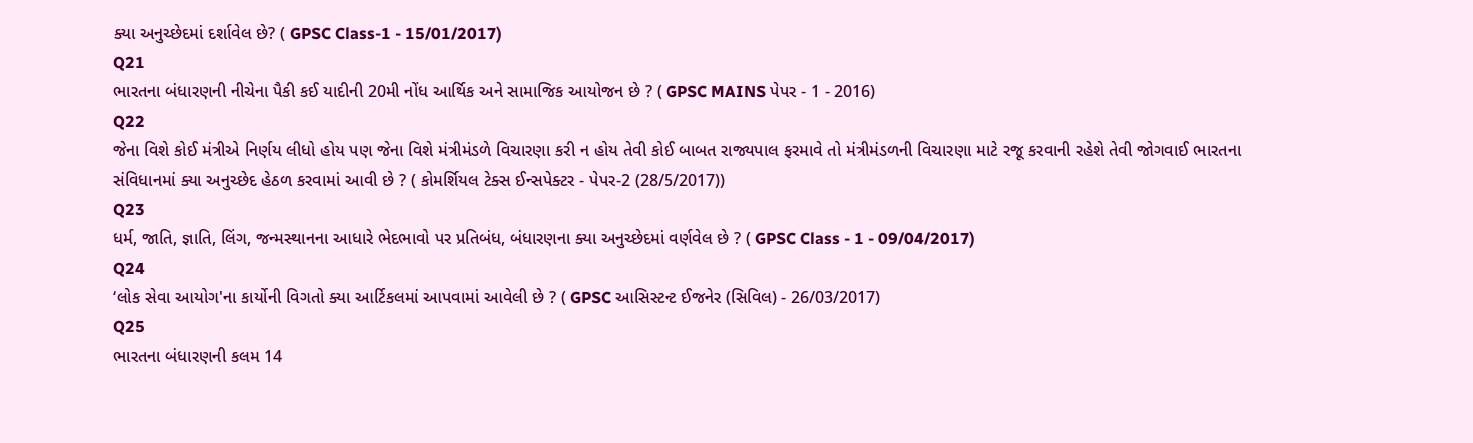ક્યા અનુચ્છેદમાં દર્શાવેલ છે? ( GPSC Class-1 - 15/01/2017)
Q21
ભારતના બંધારણની નીચેના પૈકી કઈ યાદીની 20મી નોંધ આર્થિક અને સામાજિક આયોજન છે ? ( GPSC MAINS પેપર - 1 - 2016)
Q22
જેના વિશે કોઈ મંત્રીએ નિર્ણય લીધો હોય પણ જેના વિશે મંત્રીમંડળે વિચારણા કરી ન હોય તેવી કોઈ બાબત રાજ્યપાલ ફરમાવે તો મંત્રીમંડળની વિચારણા માટે રજૂ કરવાની રહેશે તેવી જોગવાઈ ભારતના સંવિધાનમાં ક્યા અનુચ્છેદ હેઠળ કરવામાં આવી છે ? ( કોમર્શિયલ ટેક્સ ઈન્સપેક્ટર - પેપર-2 (28/5/2017))
Q23
ધર્મ, જાતિ, જ્ઞાતિ, લિંગ, જન્મસ્થાનના આધારે ભેદભાવો પર પ્રતિબંધ, બંધારણના ક્યા અનુચ્છેદમાં વર્ણવેલ છે ? ( GPSC Class - 1 - 09/04/2017)
Q24
‘લોક સેવા આયોગ'ના કાર્યોની વિગતો ક્યા આર્ટિકલમાં આપવામાં આવેલી છે ? ( GPSC આસિસ્ટન્ટ ઈજનેર (સિવિલ) - 26/03/2017)
Q25
ભારતના બંધારણની કલમ 14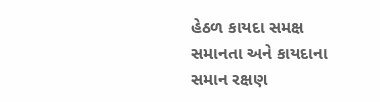હેઠળ કાયદા સમક્ષ સમાનતા અને કાયદાના સમાન રક્ષણ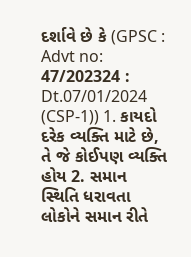દર્શાવે છે કે (GPSC : Advt no: 47/202324 : Dt.07/01/2024 (CSP-1)) 1. કાયદો દરેક વ્યક્તિ માટે છે, તે જે કોઈપણ વ્યક્તિ હોય 2. સમાન સ્થિતિ ધરાવતા લોકોને સમાન રીતે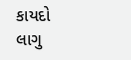કાયદો લાગુ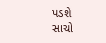પડશે સાચો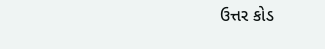ઉત્તર કોડ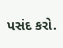પસંદ કરો.